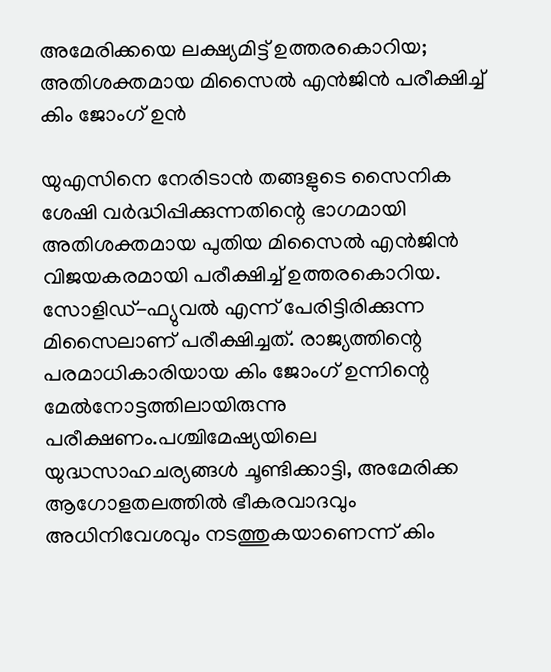അമേരിക്കയെ ലക്ഷ്യമിട്ട് ഉത്തരകൊറിയ; അതിശക്തമായ മിസൈൽ എൻജിൻ പരീക്ഷിച്ച് കിം ജോംഗ് ഉൻ

യുഎസിനെ നേരിടാൻ തങ്ങളുടെ സൈനിക ശേഷി വർദ്ധിപ്പിക്കുന്നതിന്റെ ഭാഗമായി അതിശക്തമായ പുതിയ മിസൈൽ എൻജിൻ വിജയകരമായി പരീക്ഷിച്ച് ഉത്തരകൊറിയ. സോളിഡ്-ഫ്യുവൽ എന്ന് പേരിട്ടിരിക്കുന്ന മിസൈലാണ് പരീക്ഷിച്ചത്. രാജ്യത്തിന്റെ പരമാധികാരിയായ കിം ജോംഗ് ഉന്നിന്റെ മേൽനോട്ടത്തിലായിരുന്നു പരീക്ഷണം.പശ്ചിമേഷ്യയിലെ യുദ്ധസാഹചര്യങ്ങൾ ചൂണ്ടിക്കാട്ടി, അമേരിക്ക ആഗോളതലത്തിൽ ഭീകരവാദവും അധിനിവേശവും നടത്തുകയാണെന്ന് കിം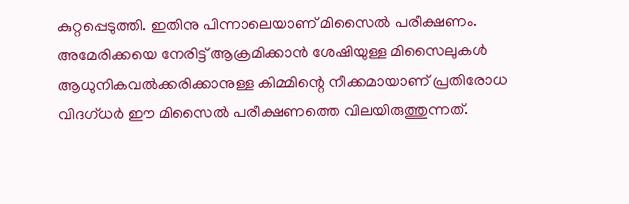കുറ്റപ്പെടുത്തി. ഇതിനു പിന്നാലെയാണ് മിസൈൽ പരീക്ഷണം. അമേരിക്കയെ നേരിട്ട് ആക്രമിക്കാൻ ശേഷിയുള്ള മിസൈലുകൾ ആധുനികവൽക്കരിക്കാനുള്ള കിമ്മിന്റെ നീക്കമായാണ് പ്രതിരോധ വിദഗ്ധർ ഈ മിസൈൽ പരീക്ഷണത്തെ വിലയിരുത്തുന്നത്.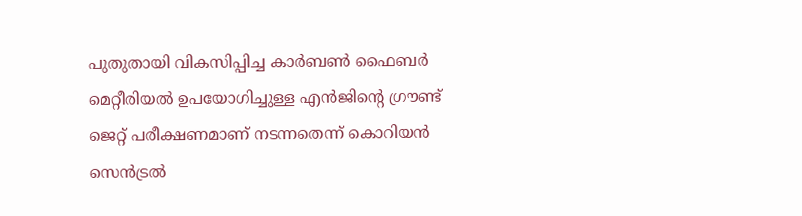പുതുതായി വികസിപ്പിച്ച കാർബൺ ഫൈബർ മെറ്റീരിയൽ ഉപയോഗിച്ചുള്ള എൻജിന്റെ ഗ്രൗണ്ട് ജെറ്റ് പരീക്ഷണമാണ് നടന്നതെന്ന് കൊറിയൻ സെൻട്രൽ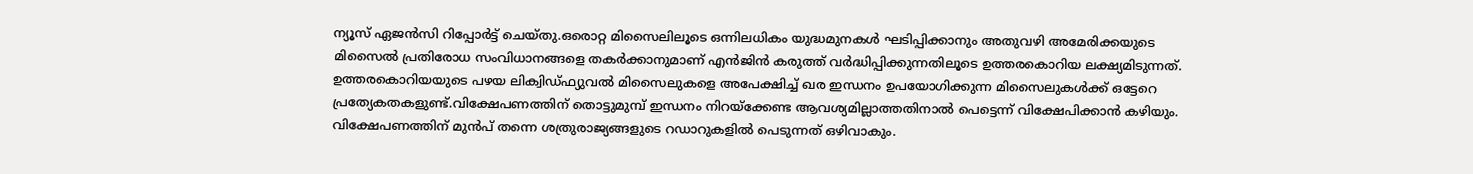ന്യൂസ് ഏജൻസി റിപ്പോർട്ട് ചെയ്തു.ഒരൊറ്റ മിസൈലിലൂടെ ഒന്നിലധികം യുദ്ധമുനകൾ ഘടിപ്പിക്കാനും അതുവഴി അമേരിക്കയുടെ മിസൈൽ പ്രതിരോധ സംവിധാനങ്ങളെ തകർക്കാനുമാണ് എൻജിൻ കരുത്ത് വർദ്ധിപ്പിക്കുന്നതിലൂടെ ഉത്തരകൊറിയ ലക്ഷ്യമിടുന്നത്. ഉത്തരകൊറിയയുടെ പഴയ ലിക്വിഡ്ഫ്യുവൽ മിസൈലുകളെ അപേക്ഷിച്ച് ഖര ഇന്ധനം ഉപയോഗിക്കുന്ന മിസൈലുകൾക്ക് ഒട്ടേറെ പ്രത്യേകതകളുണ്ട്.വിക്ഷേപണത്തിന് തൊട്ടുമുമ്പ് ഇന്ധനം നിറയ്ക്കേണ്ട ആവശ്യമില്ലാത്തതിനാൽ പെട്ടെന്ന് വിക്ഷേപിക്കാൻ കഴിയും. വിക്ഷേപണത്തിന് മുൻപ് തന്നെ ശത്രുരാജ്യങ്ങളുടെ റഡാറുകളിൽ പെടുന്നത് ഒഴിവാകും.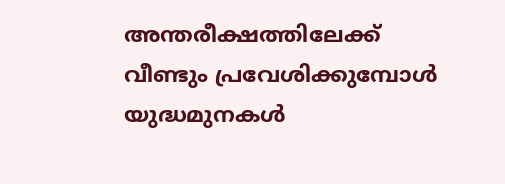അന്തരീക്ഷത്തിലേക്ക് വീണ്ടും പ്രവേശിക്കുമ്പോൾ യുദ്ധമുനകൾ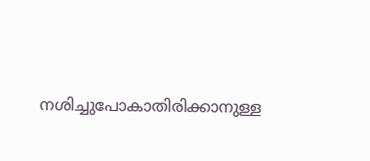നശിച്ചുപോകാതിരിക്കാനുള്ള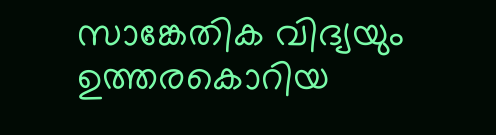സാങ്കേതിക വിദ്യയും ഉത്തരകൊറിയ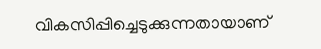വികസിപ്പിച്ചെടുക്കുന്നതായാണ്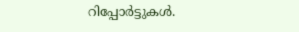റിപ്പോർട്ടുകൾ.